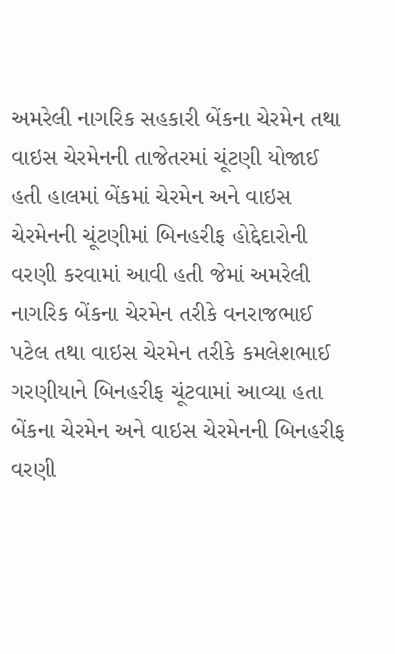અમરેલી નાગરિક સહકારી બેંકના ચેરમેન તથા વાઇસ ચેરમેનની તાજેતરમાં ચૂંટણી યોજાઈ હતી હાલમાં બેંકમાં ચેરમેન અને વાઇસ ચેરમેનની ચૂંટણીમાં બિનહરીફ હોદ્દેદારોની વરણી કરવામાં આવી હતી જેમાં અમરેલી નાગરિક બેંકના ચેરમેન તરીકે વનરાજભાઈ પટેલ તથા વાઇસ ચેરમેન તરીકે કમલેશભાઈ ગરણીયાને બિનહરીફ ચૂંટવામાં આવ્યા હતા બેંકના ચેરમેન અને વાઇસ ચેરમેનની બિનહરીફ વરણી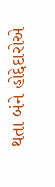થતા બંને હોદ્દેદારોએ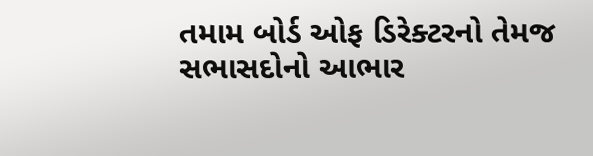તમામ બોર્ડ ઓફ ડિરેક્ટરનો તેમજ સભાસદોનો આભાર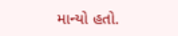માન્યો હતો.